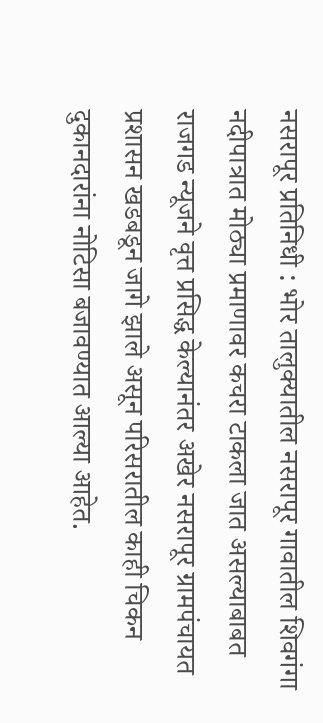नसरापूर प्रतिनिधी : भोर तालुक्यातील नसरापूर गावातील शिवगंगा नदीपात्रात मोठ्या प्रमाणावर कचरा टाकला जात असल्याबाबत राजगड न्यूजने वृत्त प्रसिद्ध केल्यानंतर अखेर नसरापूर ग्रामपंचायत प्रशासन खडबडून जागे झाले असून परिसरातील काही चिकन दुकानदारांना नोटिसा बजावण्यात आल्या आहेत.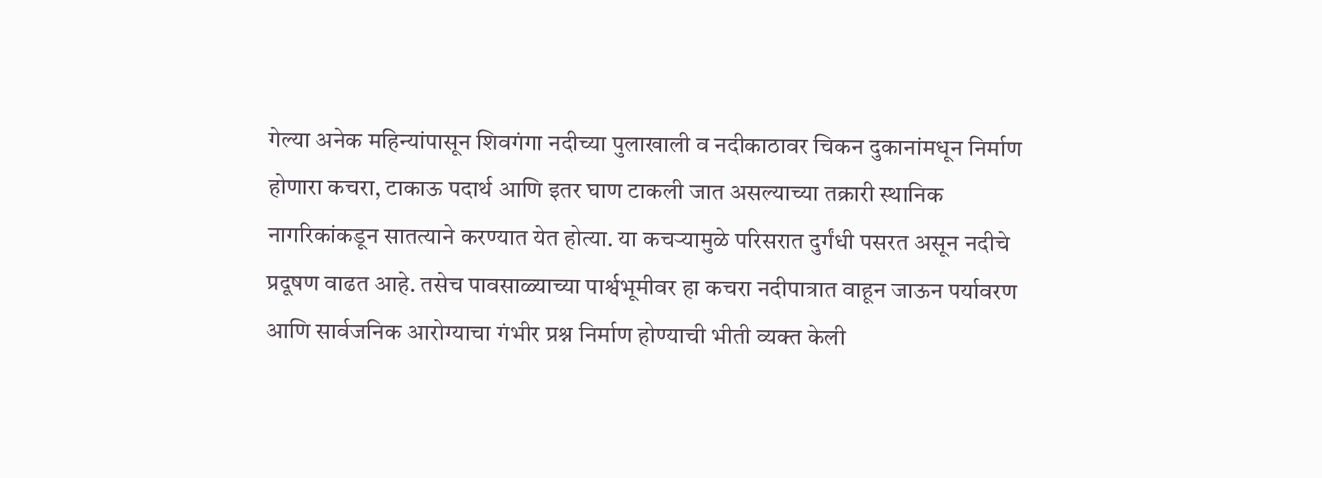गेल्या अनेक महिन्यांपासून शिवगंगा नदीच्या पुलाखाली व नदीकाठावर चिकन दुकानांमधून निर्माण होणारा कचरा, टाकाऊ पदार्थ आणि इतर घाण टाकली जात असल्याच्या तक्रारी स्थानिक नागरिकांकडून सातत्याने करण्यात येत होत्या. या कचऱ्यामुळे परिसरात दुर्गंधी पसरत असून नदीचे प्रदूषण वाढत आहे. तसेच पावसाळ्याच्या पार्श्वभूमीवर हा कचरा नदीपात्रात वाहून जाऊन पर्यावरण आणि सार्वजनिक आरोग्याचा गंभीर प्रश्न निर्माण होण्याची भीती व्यक्त केली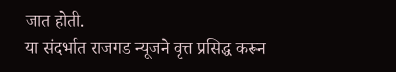जात होती.
या संदर्भात राजगड न्यूजने वृत्त प्रसिद्ध करून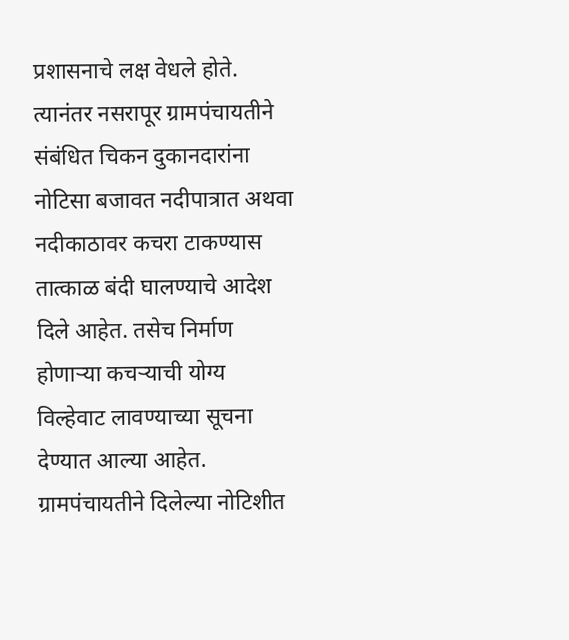प्रशासनाचे लक्ष वेधले होते. त्यानंतर नसरापूर ग्रामपंचायतीने संबंधित चिकन दुकानदारांना नोटिसा बजावत नदीपात्रात अथवा नदीकाठावर कचरा टाकण्यास तात्काळ बंदी घालण्याचे आदेश दिले आहेत. तसेच निर्माण होणाऱ्या कचऱ्याची योग्य विल्हेवाट लावण्याच्या सूचना देण्यात आल्या आहेत.
ग्रामपंचायतीने दिलेल्या नोटिशीत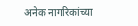अनेक नागरिकांच्या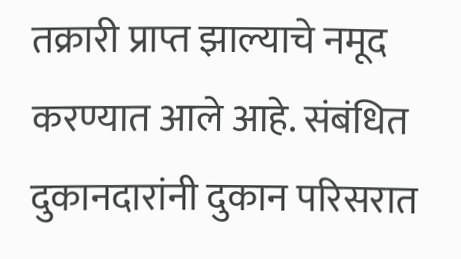तक्रारी प्राप्त झाल्याचे नमूद करण्यात आले आहे. संबंधित दुकानदारांनी दुकान परिसरात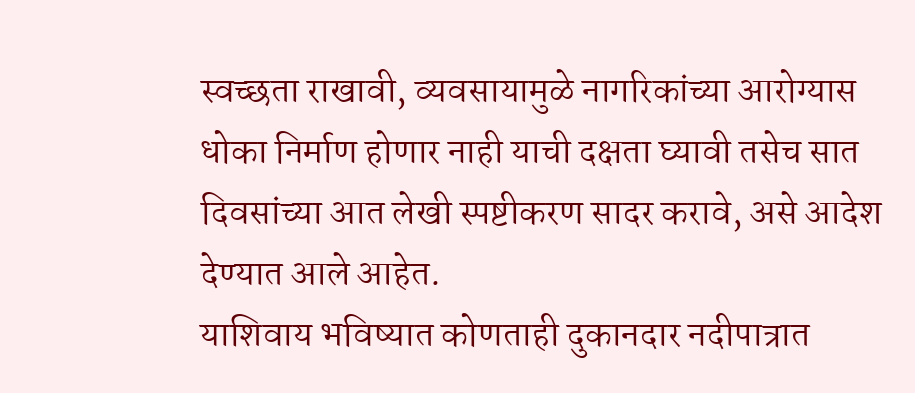स्वच्छता राखावी, व्यवसायामुळे नागरिकांच्या आरोग्यास धोका निर्माण होणार नाही याची दक्षता घ्यावी तसेच सात दिवसांच्या आत लेखी स्पष्टीकरण सादर करावे, असे आदेश देण्यात आले आहेत.
याशिवाय भविष्यात कोणताही दुकानदार नदीपात्रात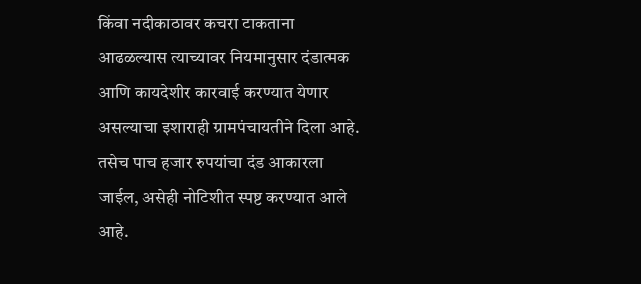किंवा नदीकाठावर कचरा टाकताना आढळल्यास त्याच्यावर नियमानुसार दंडात्मक आणि कायदेशीर कारवाई करण्यात येणार असल्याचा इशाराही ग्रामपंचायतीने दिला आहे. तसेच पाच हजार रुपयांचा दंड आकारला जाईल, असेही नोटिशीत स्पष्ट करण्यात आले आहे.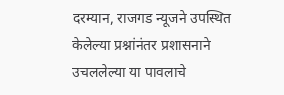दरम्यान, राजगड न्यूजने उपस्थित केलेल्या प्रश्नांनंतर प्रशासनाने उचललेल्या या पावलाचे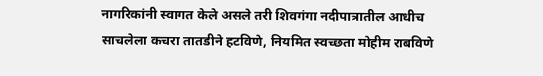नागरिकांनी स्वागत केले असले तरी शिवगंगा नदीपात्रातील आधीच साचलेला कचरा तातडीने हटविणे, नियमित स्वच्छता मोहीम राबविणे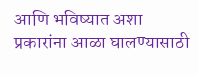आणि भविष्यात अशा प्रकारांना आळा घालण्यासाठी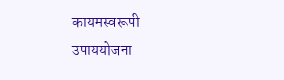कायमस्वरूपी उपाययोजना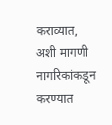कराव्यात, अशी मागणी नागरिकांकडून करण्यात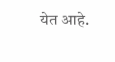येत आहे.